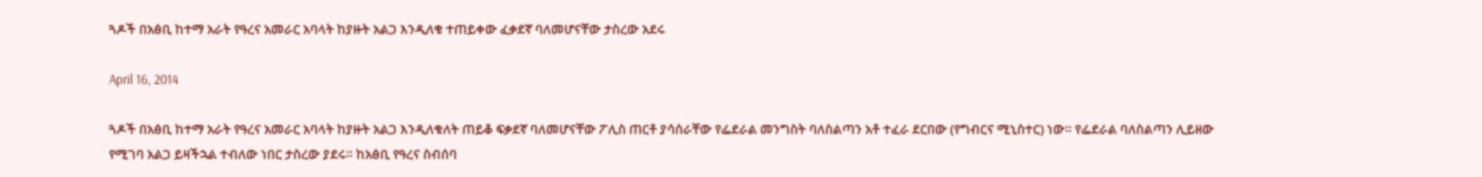ጓዶች በአፅቢ ከተማ አራት የዓረና አመራር አባላት ከያዙት አልጋ እንዲለቁ ተጠይቀው ፈቃደኛ ባለመሆናቸው ታስረው አደሩ

April 16, 2014

ጓዶች በአፅቢ ከተማ አራት የዓረና አመራር አባላት ከያዙት አልጋ እንዲለቁለት ጠይቆ ፍቃደኛ ባለመሆናቸው ፖሊስ ጠርቶ ያሳሰራቸው የፌደራል መንግስት ባለስልጣን አቶ ተፈራ ደርበው (የግብርና ሚኒስተር) ነው። የፌደራል ባለስልጣን ሊይዘው የሚገባ አልጋ ይዛችኋል ተብለው ነበር ታስረው ያደሩ። ከአፅቢ የዓረና ስብሰባ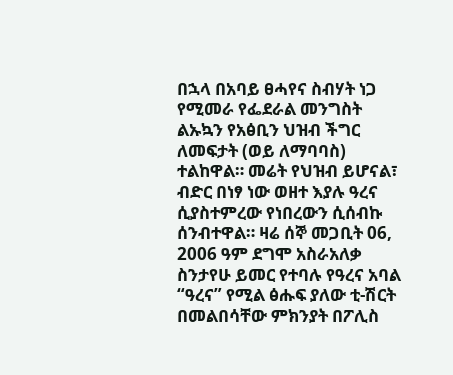በኋላ በአባይ ፀሓየና ስብሃት ነጋ የሚመራ የፌደራል መንግስት ልኡኳን የአፅቢን ህዝብ ችግር ለመፍታት (ወይ ለማባባስ) ተልከዋል። መሬት የህዝብ ይሆናል፣ ብድር በነፃ ነው ወዘተ እያሉ ዓረና ሲያስተምረው የነበረውን ሲሰብኩ ሰንብተዋል። ዛሬ ሰኞ መጋቢት 06, 2006 ዓም ደግሞ አስራአለቃ ስንታየሁ ይመር የተባሉ የዓረና አባል “ዓረና” የሚል ፅሑፍ ያለው ቲ-ሽርት በመልበሳቸው ምክንያት በፖሊስ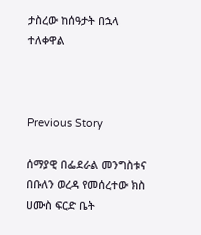ታስረው ከሰዓታት በኋላ ተለቀዋል



Previous Story

ሰማያዊ በፌደራል መንግስቱና በቡለን ወረዳ የመሰረተው ክስ ሀሙስ ፍርድ ቤት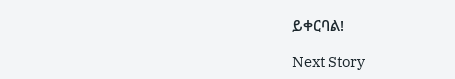ይቀርባል!

Next Story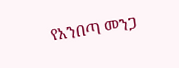የአንበጣ መንጋ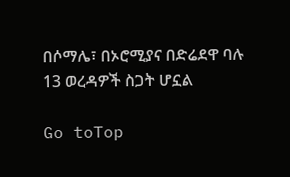በሶማሌ፣ በኦሮሚያና በድሬደዋ ባሉ 13 ወረዳዎች ስጋት ሆኗል

Go toTop